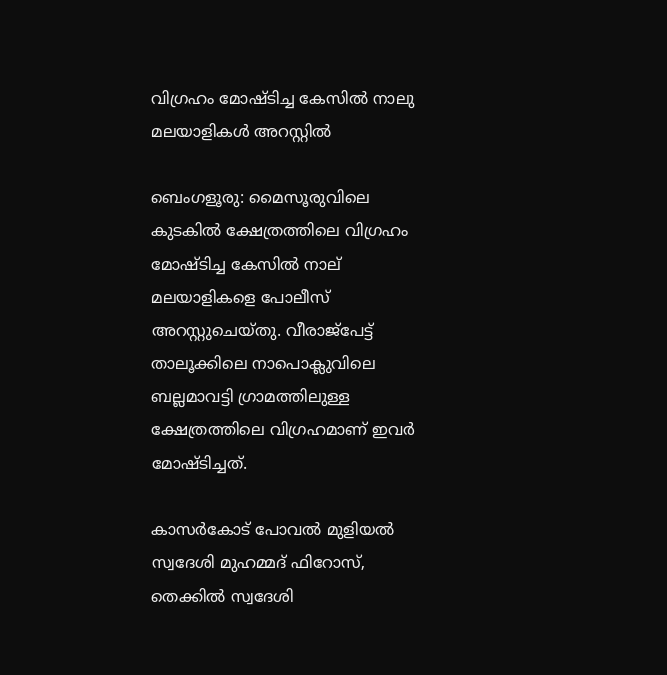വിഗ്രഹം മോഷ്ടിച്ച കേസിൽ നാലു മലയാളികൾ അറസ്റ്റിൽ

ബെംഗളൂരു: മൈസൂരുവിലെ കുടകില്‍ ക്ഷേത്രത്തിലെ വിഗ്രഹം മോഷ്ടിച്ച കേസില്‍ നാല് മലയാളികളെ പോലീസ് അറസ്റ്റുചെയ്തു. വീരാജ്പേട്ട് താലൂക്കിലെ നാപൊക്ലുവിലെ ബല്ലമാവട്ടി ഗ്രാമത്തിലുള്ള ക്ഷേത്രത്തിലെ വിഗ്രഹമാണ് ഇവർ മോഷ്ടിച്ചത്.

കാസര്‍കോട് പോവല്‍ മുളിയല്‍ സ്വദേശി മുഹമ്മദ് ഫിറോസ്, തെക്കില്‍ സ്വദേശി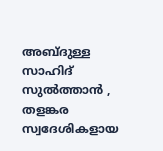അബ്ദുള്ള സാഹിദ് സുല്‍ത്താന്‍ , തളങ്കര സ്വദേശികളായ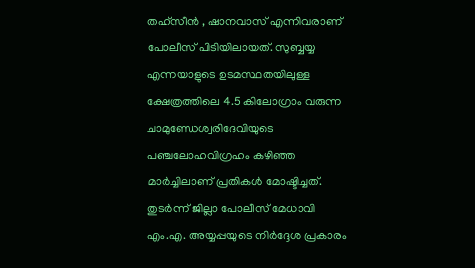തഹ്സീന്‍ , ഷാനവാസ് എന്നിവരാണ് പോലീസ് പിടിയിലായത്. സുബ്ബയ്യ എന്നയാളുടെ ഉടമസ്ഥതയിലുള്ള ക്ഷേത്രത്തിലെ 4.5 കിലോഗ്രാം വരുന്ന ചാമുണ്ഡേശ്വരിദേവിയുടെ പഞ്ചലോഹവിഗ്രഹം കഴിഞ്ഞ മാര്‍ച്ചിലാണ് പ്രതികള്‍ മോഷ്ടിച്ചത്. തുടര്‍ന്ന് ജില്ലാ പോലീസ് മേധാവി എം.എ. അയ്യപ്പയുടെ നിര്‍ദ്ദേശ പ്രകാരം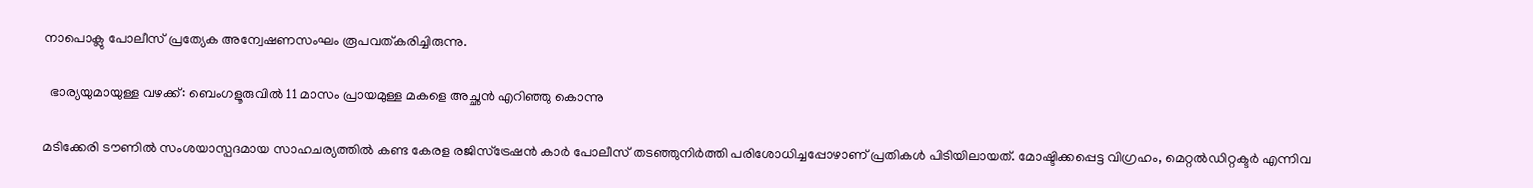നാപൊക്ലു പോലീസ് പ്രത്യേക അന്വേഷണസംഘം രൂപവത്കരിച്ചിരുന്നു.

  ഭാര്യയുമായുള്ള വഴക്ക്: ബെംഗളൂരുവിൽ 11 മാസം പ്രായമുള്ള മകളെ അച്ഛൻ എറിഞ്ഞു കൊന്നു

മടിക്കേരി ടൗണില്‍ സംശയാസ്പദമായ സാഹചര്യത്തില്‍ കണ്ട കേരള രജിസ്ട്രേഷന്‍ കാര്‍ പോലീസ് തടഞ്ഞുനിര്‍ത്തി പരിശോധിച്ചപ്പോഴാണ് പ്രതികള്‍ പിടിയിലായത്. മോഷ്ടിക്കപ്പെട്ട വിഗ്രഹം, മെറ്റല്‍ഡിറ്റക്ടര്‍ എന്നിവ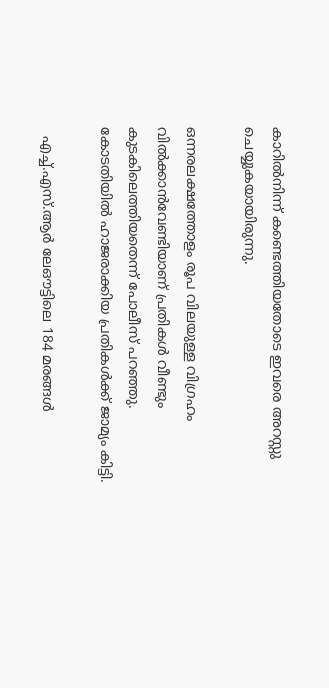കാറില്‍നിന്ന് കണ്ടെത്തിയതോടെ ഇവരെ അറസ്റ്റു ചെയ്യുകയായിരുന്നു.

ഒന്നരലക്ഷത്തോളം രൂപ വിലയുള്ള വിഗ്രഹം വില്‍ക്കാന്‍വേണ്ടിയാണ് പ്രതികള്‍ വീണ്ടും കുടകിലെത്തിയതെന്ന് പോലീസ് പറഞ്ഞു. കോടതിയില്‍ ഹാജരാക്കിയ പ്രതികള്‍ക്ക് ജാമ്യം കിട്ടി.

  എച്ച്.എസ്.ആർ ലേഔട്ടിലെ 184 മരങ്ങൾ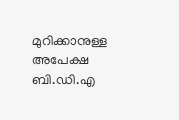മുറിക്കാനുള്ള അപേക്ഷ ബി.ഡി.എ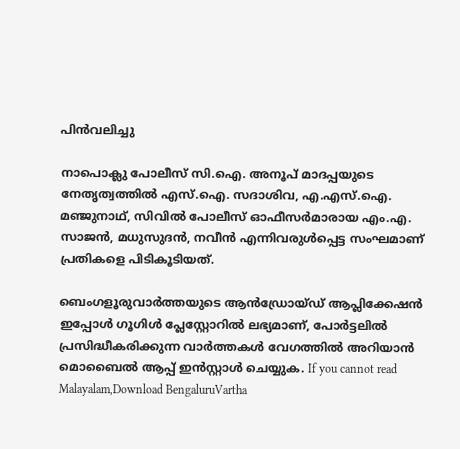പിൻവലിച്ചു

നാപൊക്ലു പോലീസ് സി.ഐ. അനൂപ് മാദപ്പയുടെ നേതൃത്വത്തില്‍ എസ്.ഐ. സദാശിവ, എ.എസ്.ഐ. മഞ്ജുനാഥ്, സിവില്‍ പോലീസ് ഓഫീസര്‍മാരായ എം.എ. സാജന്‍, മധുസുദന്‍, നവീന്‍ എന്നിവരുള്‍പ്പെട്ട സംഘമാണ് പ്രതികളെ പിടികൂടിയത്.

ബെംഗളൂരുവാർത്തയുടെ ആൻഡ്രോയ്ഡ് ആപ്ലിക്കേഷൻ ഇപ്പോൾ ഗൂഗിൾ പ്ലേസ്റ്റോറിൽ ലഭ്യമാണ്, പോർട്ടലിൽ പ്രസിദ്ധീകരിക്കുന്ന വാർത്തകൾ വേഗത്തിൽ അറിയാൻ മൊബൈൽ ആപ്പ് ഇൻസ്റ്റാൾ ചെയ്യുക. If you cannot read Malayalam,Download BengaluruVartha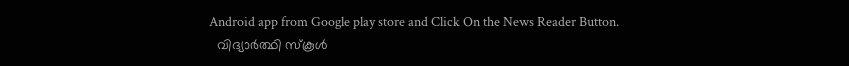Android app from Google play store and Click On the News Reader Button.
  വിദ്യാർത്ഥി സ്കൂൾ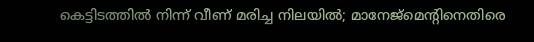കെട്ടിടത്തിൽ നിന്ന് വീണ് മരിച്ച നിലയിൽ; മാനേജ്മെന്റിനെതിരെ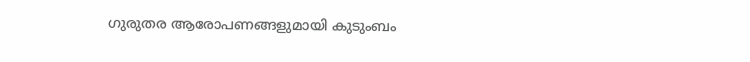ഗുരുതര ആരോപണങ്ങളുമായി കുടുംബം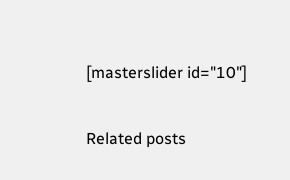[masterslider id="10"]

Related posts